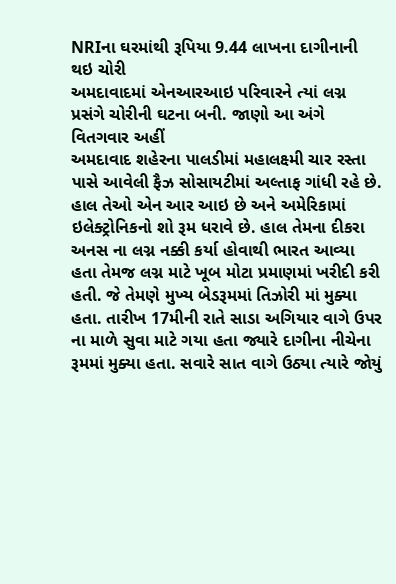NRIના ઘરમાંથી રૂપિયા 9.44 લાખના દાગીનાની થઇ ચોરી
અમદાવાદમાં એનઆરઆઇ પરિવારને ત્યાં લગ્ન પ્રસંગે ચોરીની ઘટના બની. જાણો આ અંગે વિતગવાર અહીં
અમદાવાદ શહેરના પાલડીમાં મહાલક્ષ્મી ચાર રસ્તા પાસે આવેલી ફૈઝ સોસાયટીમાં અલ્તાફ ગાંધી રહે છે. હાલ તેઓ એન આર આઇ છે અને અમેરિકામાં ઇલેક્ટ્રોનિકનો શો રૂમ ધરાવે છે. હાલ તેમના દીકરા અનસ ના લગ્ન નક્કી કર્યા હોવાથી ભારત આવ્યા હતા તેમજ લગ્ન માટે ખૂબ મોટા પ્રમાણમાં ખરીદી કરી હતી. જે તેમણે મુખ્ય બેડરૂમમાં તિઝોરી માં મુક્યા હતા. તારીખ 17મીની રાતે સાડા અગિયાર વાગે ઉપર ના માળે સુવા માટે ગયા હતા જ્યારે દાગીના નીચેના રૂમમાં મુક્યા હતા. સવારે સાત વાગે ઉઠ્યા ત્યારે જોયું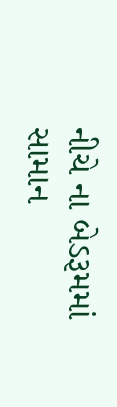નીચે ના બેડરૂમમાં સામાન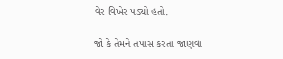વેર વિખેર પડ્યો હતો.

જો કે તેમને તપાસ કરતા જાણવા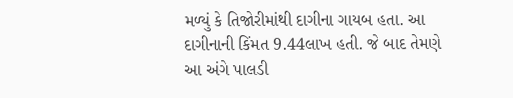મળ્યું કે તિજોરીમાંથી દાગીના ગાયબ હતા. આ દાગીનાની કિંમત 9.44લાખ હતી. જે બાદ તેમણે આ અંગે પાલડી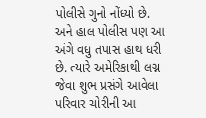પોલીસે ગુનો નોંધ્યો છે. અને હાલ પોલીસ પણ આ અંગે વધુ તપાસ હાથ ધરી છે. ત્યારે અમેરિકાથી લગ્ન જેવા શુભ પ્રસંગે આવેલા પરિવાર ચોરીની આ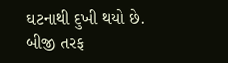ઘટનાથી દુખી થયો છે. બીજી તરફ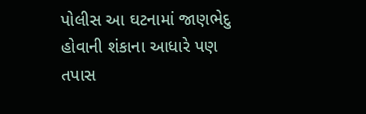પોલીસ આ ઘટનામાં જાણભેદુ હોવાની શંકાના આધારે પણ તપાસ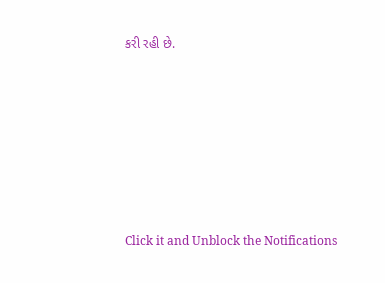કરી રહી છે.












Click it and Unblock the Notifications